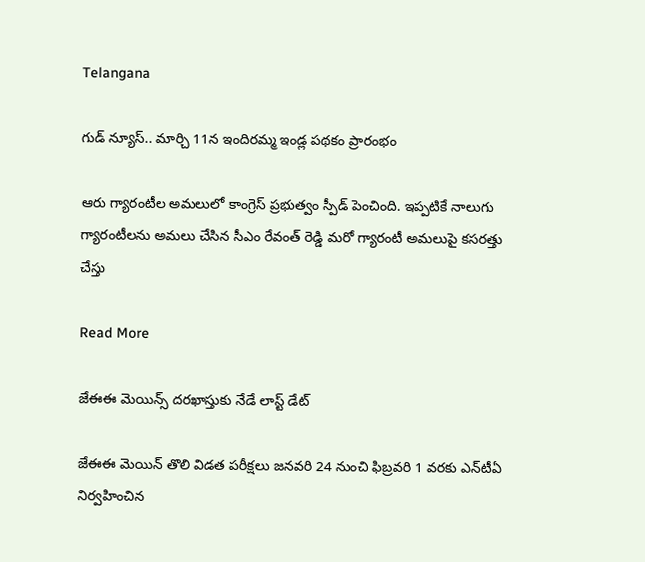Telangana

గుడ్ న్యూస్.. మార్చి 11న ఇందిరమ్మ ఇండ్ల పథకం ప్రారంభం

ఆరు గ్యారంటీల అమలులో కాంగ్రెస్ ప్రభుత్వం స్పీడ్ పెంచింది. ఇప్పటికే నాలుగు గ్యారంటీలను అమలు చేసిన సీఎం రేవంత్ రెడ్డి మరో గ్యారంటీ అమలుపై కసరత్తు చేస్తు

Read More

జేఈఈ మెయిన్స్ దరఖాస్తుకు నేడే లాస్ట్ డేట్

జేఈఈ మెయిన్ తొలి విడత పరీక్షలు జనవరి 24 నుంచి ఫిబ్రవరి 1 వరకు ఎన్‌టీఏ నిర్వహించిన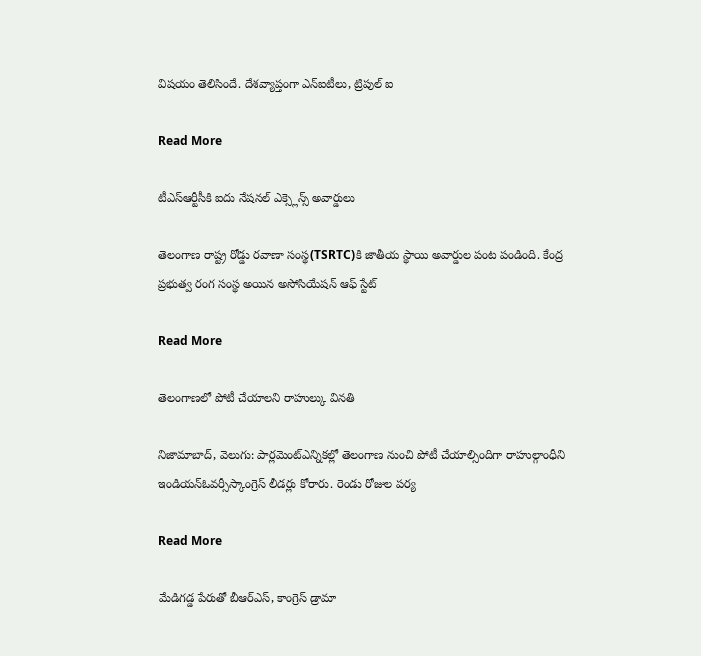విషయం తెలిసిందే. దేశవ్యాప్తంగా ఎన్‌ఐటీలు, ట్రిపుల్‌ ఐ

Read More

టీఎస్ఆర్టీసీకి ఐదు నేషనల్ ఎక్స్లెన్స్ అవార్డులు

తెలంగాణ రాష్ట్ర రోడ్డు రవాణా సంస్థ(TSRTC)కి జాతీయ స్థాయి అవార్డుల పంట పండింది. కేంద్ర ప్రభుత్వ రంగ సంస్థ అయిన అసోసియేషన్‌ ఆఫ్‌ స్టేట్‌

Read More

తెలంగాణలో పోటీ చేయాలని రాహుల్కు వినతి

నిజామాబాద్, వెలుగు: పార్లమెంట్ఎన్నికల్లో తెలంగాణ నుంచి పోటీ చేయాల్సిందిగా రాహుల్గాంధీని ఇండియన్ఓవర్సీస్కాంగ్రెస్ లీడర్లు కోరారు. రెండు రోజుల పర్య

Read More

మేడిగడ్డ పేరుతో బీఆర్ఎస్, కాంగ్రెస్ డ్రామా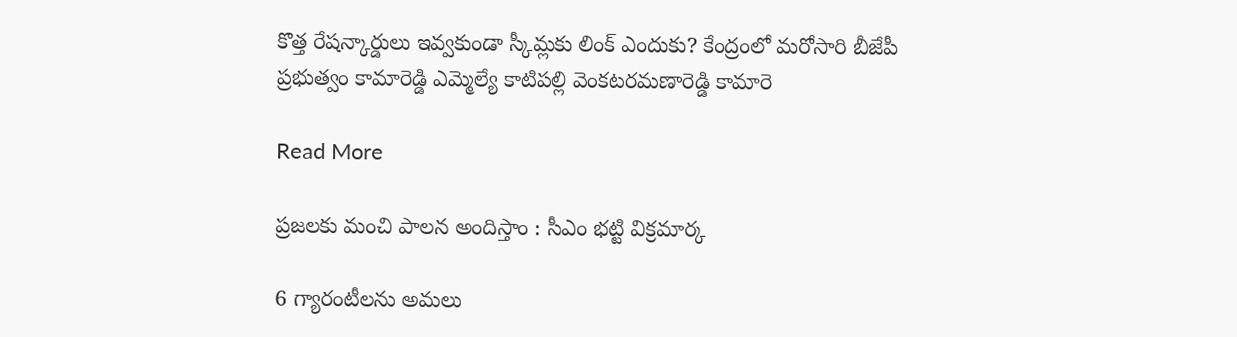కొత్త రేషన్కార్డులు ఇవ్వకుండా స్కీమ్లకు లింక్ ఎందుకు? కేంద్రంలో మరోసారి బీజేపీ ప్రభుత్వం కామారెడ్డి ఎమ్మెల్యే కాటిపల్లి వెంకటరమణారెడ్డి కామారె

Read More

ప్రజలకు మంచి పాలన అందిస్తాం : సీఎం భట్టి విక్రమార్క

6 గ్యారంటీలను అమలు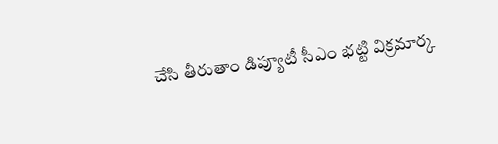చేసి తీరుతాం డిప్యూటీ సీఎం భట్టి విక్రమార్క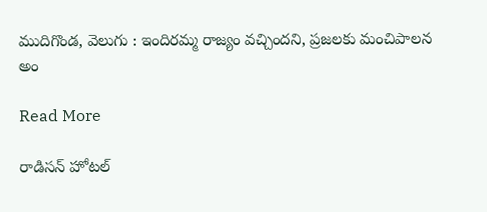ముదిగొండ, వెలుగు : ఇందిరమ్మ రాజ్యం వచ్చిందని, ప్రజలకు మంచిపాలన అం

Read More

రాడిసన్ హోటల్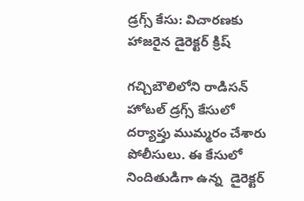డ్రగ్స్ కేసు: విచారణకు హాజరైన డైరెక్టర్ క్రిష్

గచ్చిబౌలిలోని రాడిసన్ హోటల్ డ్రగ్స్ కేసులో దర్యాప్తు ముమ్మరం చేశారు పోలీసులు. ఈ కేసులో నిందితుడిగా ఉన్న  డైరెక్టర్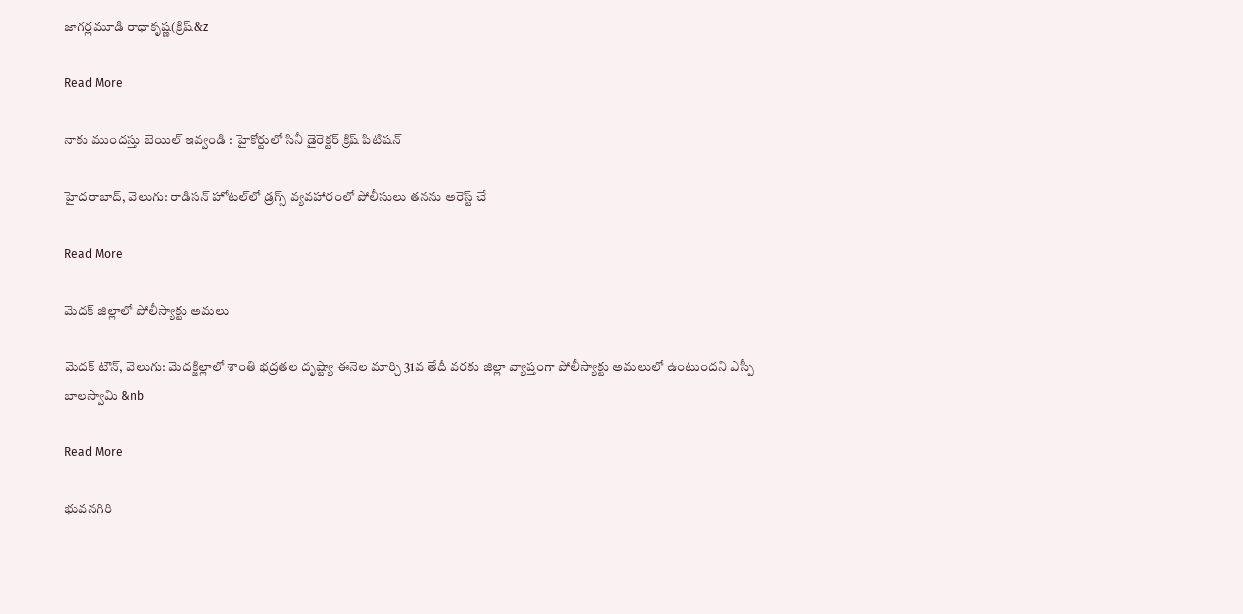జాగర్లమూడి రాధాకృష్ణ(క్రిష్&z

Read More

నాకు ముందస్తు బెయిల్‌‌‌‌ ఇవ్వండి : హైకోర్టులో సినీ డైరెక్టర్ క్రిష్‌‌‌‌ పిటిషన్‌‌‌‌

హైదరాబాద్, వెలుగు: రాడిసన్‌‌‌‌ హోటల్‌‌‌‌లో డ్రగ్స్‌‌‌‌ వ్యవహారంలో పోలీసులు తనను అరెస్ట్ చే

Read More

మెదక్ జిల్లాలో పోలీస్యాక్టు అమలు

మెదక్ టౌన్, వెలుగు: మెదక్జిల్లాలో శాంతి భద్రతల దృష్ట్యా ఈనెల మార్చి 31వ తేదీ వరకు జిల్లా వ్యాప్తంగా పోలీస్యాక్టు అమలులో ఉంటుందని ఎస్పీ బాలస్వామి &nb

Read More

భువనగిరి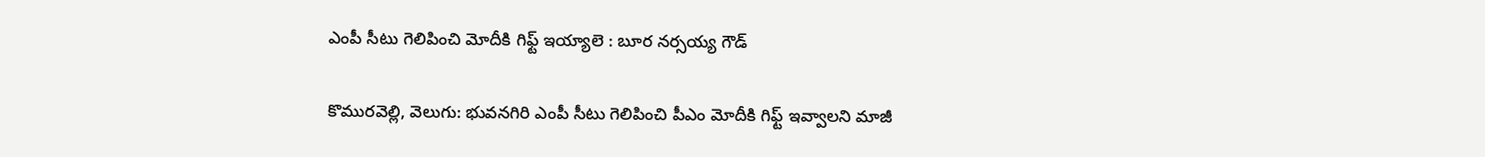ఎంపీ సీటు గెలిపించి మోదీకి గిఫ్ట్ ఇయ్యాలె : బూర నర్సయ్య గౌడ్

కొమురవెల్లి, వెలుగు: భువనగిరి ఎంపీ సీటు గెలిపించి పీఎం మోదీకి గిఫ్ట్ ఇవ్వాలని మాజీ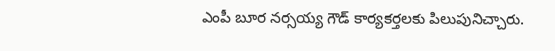ఎంపీ బూర నర్సయ్య గౌడ్ కార్యకర్తలకు పిలుపునిచ్చారు.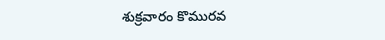శుక్రవారం కొమురవ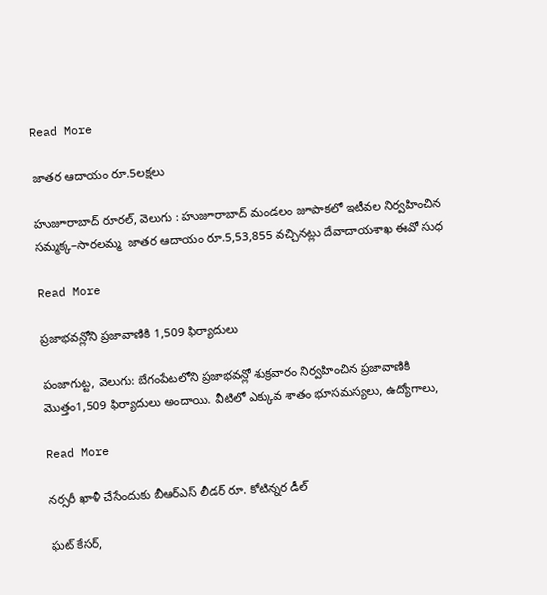Read More

జాతర ఆదాయం రూ.5లక్షలు

హుజూరాబాద్ రూరల్, వెలుగు : హుజూరాబాద్ మండలం జూపాకలో ఇటీవల నిర్వహించిన సమ్మక్క–సారలమ్మ  జాతర ఆదాయం రూ.5,53,855 వచ్చినట్లు దేవాదాయశాఖ ఈవో సుధ

Read More

ప్రజాభవన్లోని ప్రజావాణికి 1,509 ఫిర్యాదులు

పంజాగుట్ట, వెలుగు: బేగంపేటలోని ప్రజాభవన్లో శుక్రవారం నిర్వహించిన ప్రజావాణికి మొత్తం1,509 ఫిర్యాదులు అందాయి. వీటిలో ఎక్కువ శాతం భూసమస్యలు, ఉద్యోగాలు,

Read More

నర్సరీ ఖాళీ చేసేందుకు బీఆర్ఎస్ లీడర్ రూ. కోటిన్నర డీల్

ఘట్ కేసర్,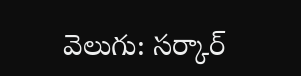వెలుగు: సర్కార్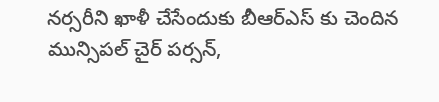నర్సరీని ఖాళీ చేసేందుకు బీఆర్ఎస్ కు చెందిన మున్సిపల్ చైర్ పర్సన్,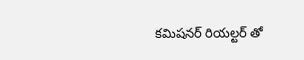కమిషనర్ రియల్టర్ తో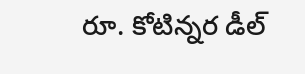రూ. కోటిన్నర డీల్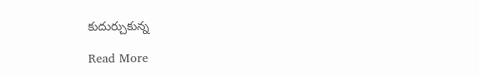కుదుర్చుకున్న

Read More